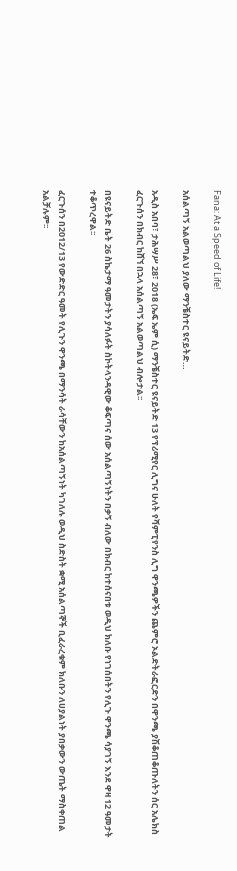Fana: At a Speed of Life!

አሰልጣኝ አልወጣልህ ያለው ማንቼስተር ዩናይትድ…

አዲስ አበባ፣ ታሕሣሥ 28፣ 2018 (ኤፍ ኤም ሲ) ማንቼስተር ዩናይትድ 13 የፕሪሚየር ሊግና ሁለት የሻምፒየንስ ሊግ ዋንጫዎችን ጨምሮ ኦልድትራፎርድን በዋንጫ ያሽቆጠቆጡለትን ሰር አሌክስ ፈርጉሰን በክብር ከሸኘ በኋላ አሰልጣኝ አልወጣልህ ብሎታል፡፡

በዩናይትድ ቤት 26 ስኬታማ ዓመታትን ያሳለፉት ስኮትላንዳዊው ቆፍጣና ሰው አሰልጣኝነትን በቃኝ ብለው በክብር ከተሰናበቱ ወዲህ ክለቡ የነገሰበትን የሊጉ ዋንጫ ሳያገኝ እንደ ዋዛ 12 ዓመታት ተቆጥረዋል፡፡

ፈርጉሰን በ2012/13 የውድድር ዓመት የሊጉን ዋንጫ በማንሳት ራሳቸውን ከአሰልጣኝነት ካገለሉ ወዲህ ስድስት ቋሚ አሰልጣኞች ቢፈራረቁም ክለቡን ለሀያልነት ያበቃውን ውጤት ማስቀጠል አልቻሉም፡፡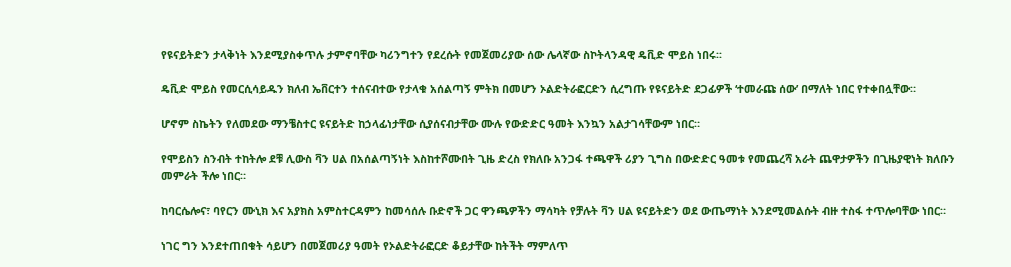የዩናይትድን ታላቅነት እንደሚያስቀጥሉ ታምኖባቸው ካሪንግተን የደረሱት የመጀመሪያው ሰው ሌላኛው ስኮትላንዳዊ ዴቪድ ሞይስ ነበሩ፡፡

ዴቪድ ሞይስ የመርሲሳይዱን ክለብ ኤቨርተን ተሰናብተው የታላቁ አሰልጣኝ ምትክ በመሆን ኦልድትራፎርድን ሲረግጡ የዩናይትድ ደጋፊዎች ‘ተመራጩ ሰው’ በማለት ነበር የተቀበሏቸው።

ሆኖም ስኬትን የለመደው ማንቼስተር ዩናይትድ ከኃላፊነታቸው ሲያሰናብታቸው ሙሉ የውድድር ዓመት እንኳን አልታገሳቸውም ነበር።

የሞይስን ስንብት ተከትሎ ደቹ ሊውስ ቫን ሀል በአሰልጣኝነት እስከተሾሙበት ጊዜ ድረስ የክለቡ አንጋፋ ተጫዋች ሪያን ጊግስ በውድድር ዓመቱ የመጨረሻ አራት ጨዋታዎችን በጊዜያዊነት ክለቡን መምራት ችሎ ነበር።

ከባርሴሎና፣ ባየርን ሙኒክ እና አያክስ አምስተርዳምን ከመሳሰሉ ቡድኖች ጋር ዋንጫዎችን ማሳካት የቻሉት ቫን ሀል ዩናይትድን ወደ ውጤማነት እንደሚመልሱት ብዙ ተስፋ ተጥሎባቸው ነበር።

ነገር ግን እንደተጠበቁት ሳይሆን በመጀመሪያ ዓመት የኦልድትራፎርድ ቆይታቸው ከትችት ማምለጥ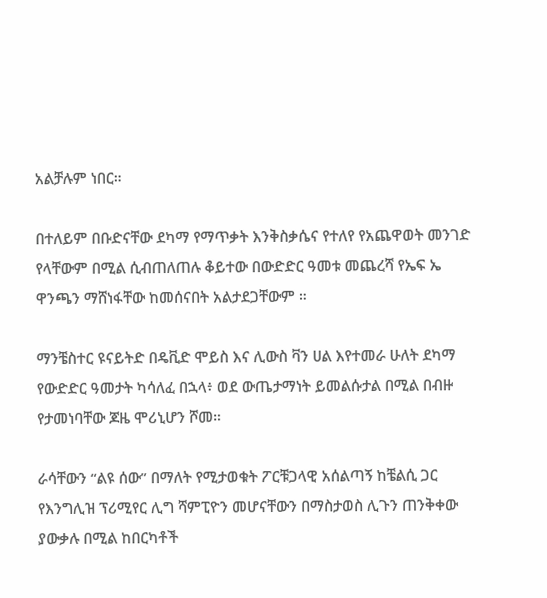አልቻሉም ነበር።

በተለይም በቡድናቸው ደካማ የማጥቃት እንቅስቃሴና የተለየ የአጨዋወት መንገድ የላቸውም በሚል ሲብጠለጠሉ ቆይተው በውድድር ዓመቱ መጨረሻ የኤፍ ኤ ዋንጫን ማሸነፋቸው ከመሰናበት አልታደጋቸውም ።

ማንቼስተር ዩናይትድ በዴቪድ ሞይስ እና ሊውስ ቫን ሀል እየተመራ ሁለት ደካማ የውድድር ዓመታት ካሳለፈ በኋላ፥ ወደ ውጤታማነት ይመልሱታል በሚል በብዙ የታመነባቸው ጆዜ ሞሪኒሆን ሾመ።

ራሳቸውን “ልዩ ሰው” በማለት የሚታወቁት ፖርቹጋላዊ አሰልጣኝ ከቼልሲ ጋር የእንግሊዝ ፕሪሚየር ሊግ ሻምፒዮን መሆናቸውን በማስታወስ ሊጉን ጠንቅቀው ያውቃሉ በሚል ከበርካቶች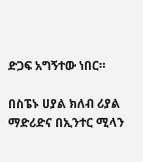ድጋፍ አግኝተው ነበር።

በስፔኑ ሀያል ክለብ ሪያል ማድሪድና በኢንተር ሚላን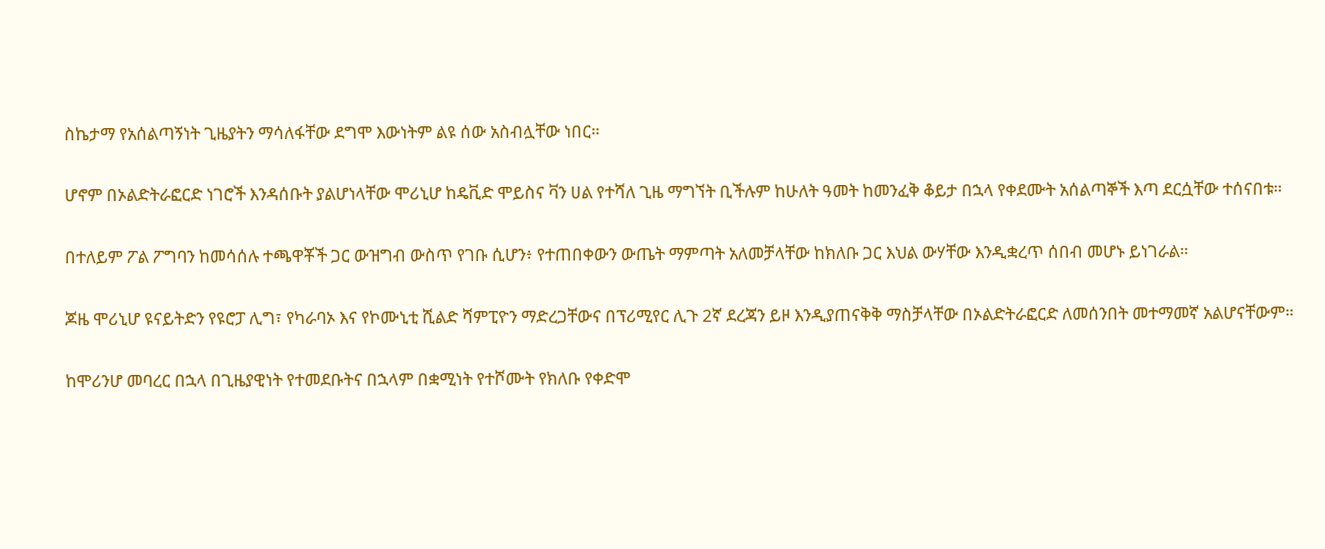ስኬታማ የአሰልጣኝነት ጊዜያትን ማሳለፋቸው ደግሞ እውነትም ልዩ ሰው አስብሏቸው ነበር።

ሆኖም በኦልድትራፎርድ ነገሮች እንዳሰቡት ያልሆነላቸው ሞሪኒሆ ከዴቪድ ሞይስና ቫን ሀል የተሻለ ጊዜ ማግኘት ቢችሉም ከሁለት ዓመት ከመንፈቅ ቆይታ በኋላ የቀደሙት አሰልጣኞች እጣ ደርሷቸው ተሰናበቱ።

በተለይም ፖል ፖግባን ከመሳሰሉ ተጫዋቾች ጋር ውዝግብ ውስጥ የገቡ ሲሆን፥ የተጠበቀውን ውጤት ማምጣት አለመቻላቸው ከክለቡ ጋር እህል ውሃቸው እንዲቋረጥ ሰበብ መሆኑ ይነገራል።

ጆዜ ሞሪኒሆ ዩናይትድን የዩሮፓ ሊግ፣ የካራባኦ እና የኮሙኒቲ ሺልድ ሻምፒዮን ማድረጋቸውና በፕሪሚየር ሊጉ 2ኛ ደረጃን ይዞ እንዲያጠናቅቅ ማስቻላቸው በኦልድትራፎርድ ለመሰንበት መተማመኛ አልሆናቸውም።

ከሞሪንሆ መባረር በኋላ በጊዜያዊነት የተመደቡትና በኋላም በቋሚነት የተሾሙት የክለቡ የቀድሞ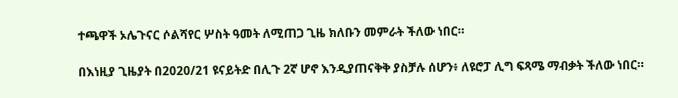ተጫዋች ኦሌጉናር ሶልሻየር ሦስት ዓመት ለሚጠጋ ጊዜ ክለቡን መምራት ችለው ነበር።

በእነዚያ ጊዜያት በ2020/21 ዩናይትድ በሊጉ 2ኛ ሆኖ እንዲያጠናቅቅ ያስቻሉ ሰሆን፥ ለዩሮፓ ሊግ ፍጻሜ ማብቃት ችለው ነበር።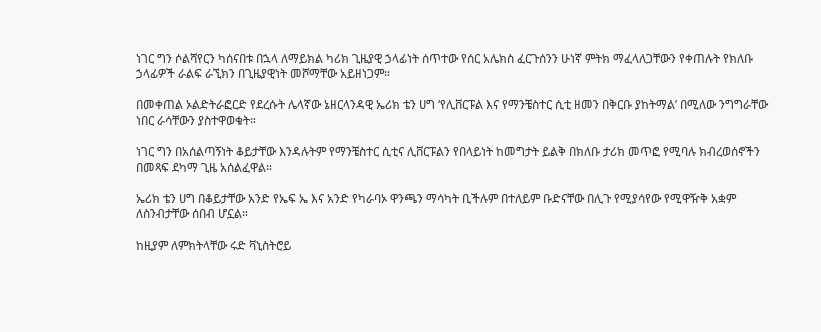ነገር ግን ሶልሻየርን ካሰናበቱ በኋላ ለማይክል ካሪክ ጊዜያዊ ኃላፊነት ሰጥተው የሰር አሌክስ ፈርጉሰንን ሁነኛ ምትክ ማፈላለጋቸውን የቀጠሉት የክለቡ ኃላፊዎች ራልፍ ራኚክን በጊዜያዊነት መሾማቸው አይዘነጋም።

በመቀጠል ኦልድትራፎርድ የደረሱት ሌላኛው ኔዘርላንዳዊ ኤሪክ ቴን ሀግ ‘የሊቨርፑል እና የማንቼስተር ሲቲ ዘመን በቅርቡ ያከትማል’ በሚለው ንግግራቸው ነበር ራሳቸውን ያስተዋወቁት።

ነገር ግን በአሰልጣኝነት ቆይታቸው እንዳሉትም የማንቼስተር ሲቲና ሊቨርፑልን የበላይነት ከመግታት ይልቅ በክለቡ ታሪክ መጥፎ የሚባሉ ክብረወሰኖችን በመጻፍ ደካማ ጊዜ አሰልፈዋል።

ኤሪክ ቴን ሀግ በቆይታቸው አንድ የኤፍ ኤ እና አንድ የካራባኦ ዋንጫን ማሳካት ቢችሉም በተለይም ቡድናቸው በሊጉ የሚያሳየው የሚዋዥቅ አቋም ለስንብታቸው ሰበብ ሆኗል።

ከዚያም ለምክትላቸው ሩድ ቫኒስትሮይ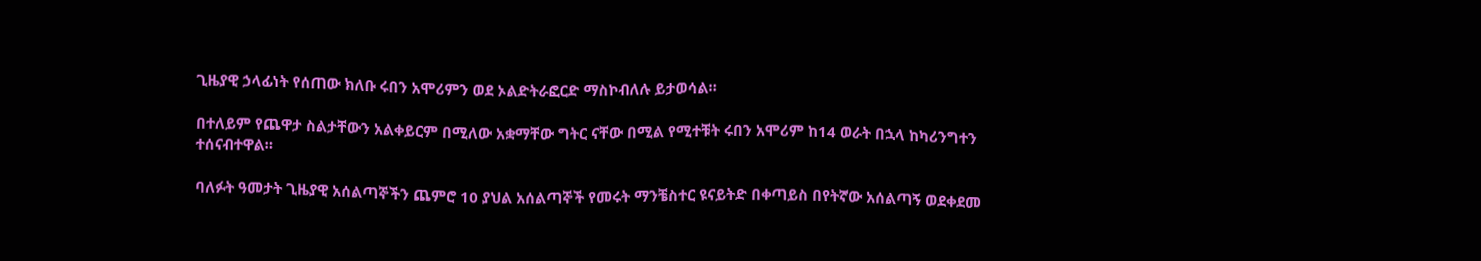ጊዜያዊ ኃላፊነት የሰጠው ክለቡ ሩበን አሞሪምን ወደ ኦልድትራፎርድ ማስኮብለሉ ይታወሳል።

በተለይም የጨዋታ ስልታቸውን አልቀይርም በሚለው አቋማቸው ግትር ናቸው በሚል የሚተቹት ሩበን አሞሪም ከ14 ወራት በኋላ ከካሪንግተን ተሰናብተዋል።

ባለፉት ዓመታት ጊዜያዊ አሰልጣኞችን ጨምሮ 10 ያህል አሰልጣኞች የመሩት ማንቼስተር ዩናይትድ በቀጣይስ በየትኛው አሰልጣኝ ወደቀደመ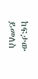ከፍታው ይመለስ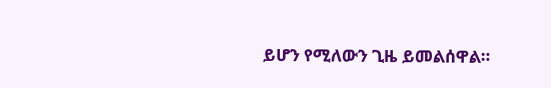ይሆን የሚለውን ጊዜ ይመልሰዋል።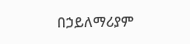በኃይለማሪያም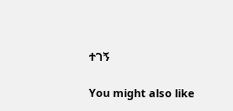ተገኝ

You might also like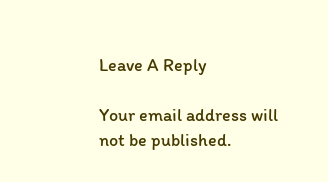Leave A Reply

Your email address will not be published.